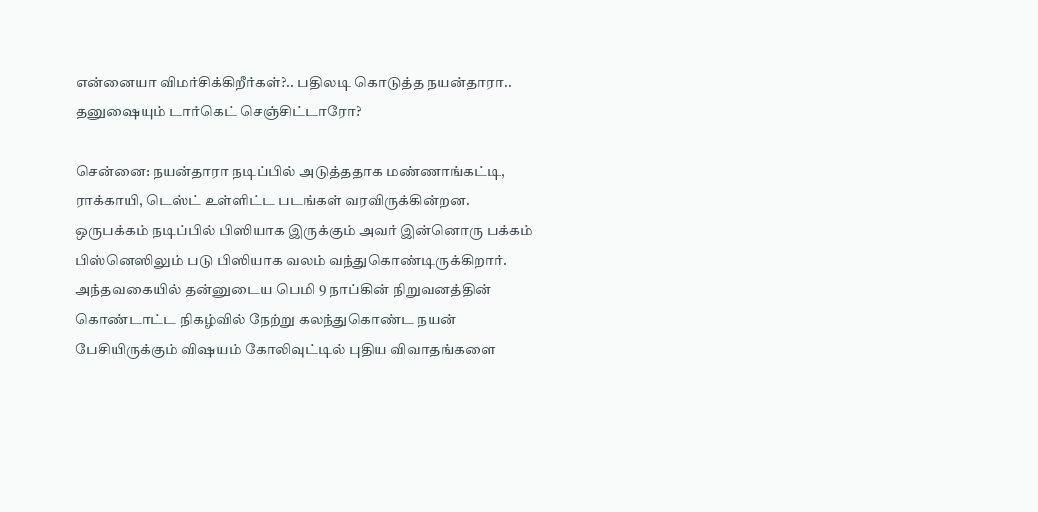என்னையா விமர்சிக்கிறீர்கள்?.. பதிலடி கொடுத்த நயன்தாரா.. தனுஷையும் டார்கெட் செஞ்சிட்டாரோ?

சென்னை: நயன்தாரா நடிப்பில் அடுத்ததாக மண்ணாங்கட்டி, ராக்காயி, டெஸ்ட் உள்ளிட்ட படங்கள் வரவிருக்கின்றன. ஒருபக்கம் நடிப்பில் பிஸியாக இருக்கும் அவர் இன்னொரு பக்கம் பிஸ்னெஸிலும் படு பிஸியாக வலம் வந்துகொண்டிருக்கிறார். அந்தவகையில் தன்னுடைய பெமி 9 நாப்கின் நிறுவனத்தின் கொண்டாட்ட நிகழ்வில் நேற்று கலந்துகொண்ட நயன் பேசியிருக்கும் விஷயம் கோலிவுட்டில் புதிய விவாதங்களை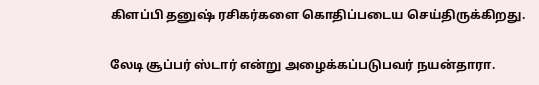கிளப்பி தனுஷ் ரசிகர்களை கொதிப்படைய செய்திருக்கிறது.

லேடி சூப்பர் ஸ்டார் என்று அழைக்கப்படுபவர் நயன்தாரா.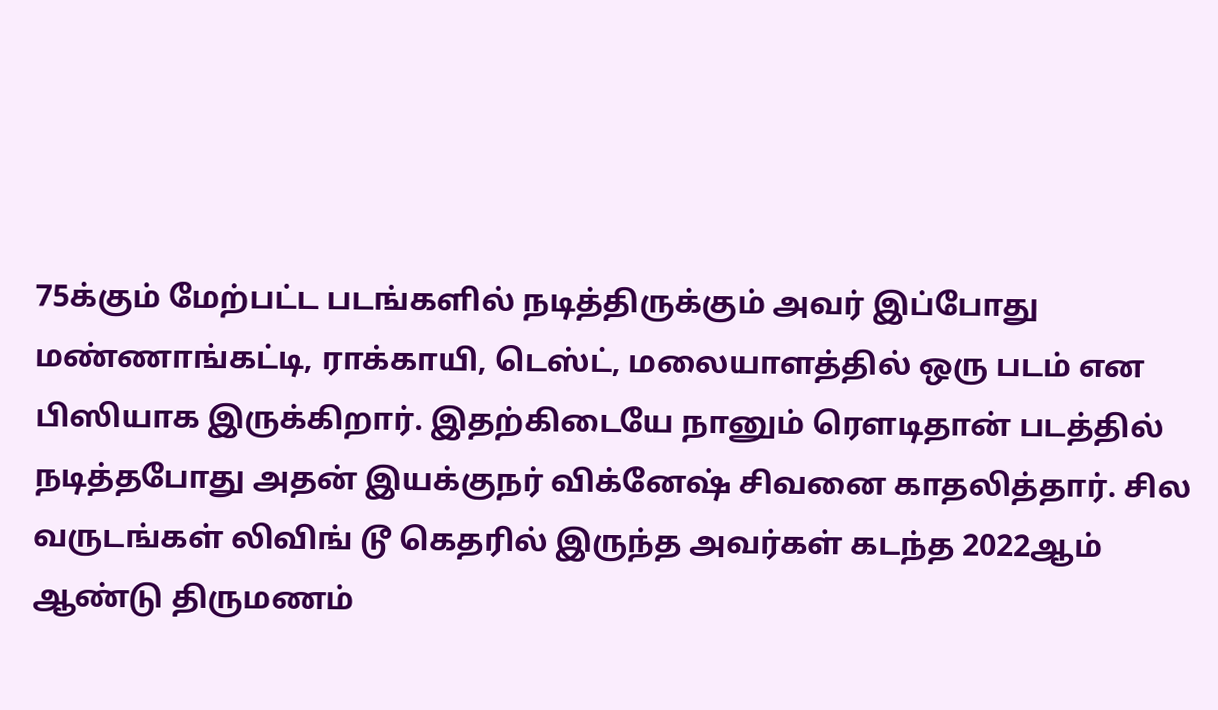75க்கும் மேற்பட்ட படங்களில் நடித்திருக்கும் அவர் இப்போது மண்ணாங்கட்டி, ராக்காயி, டெஸ்ட், மலையாளத்தில் ஒரு படம் என பிஸியாக இருக்கிறார். இதற்கிடையே நானும் ரௌடிதான் படத்தில் நடித்தபோது அதன் இயக்குநர் விக்னேஷ் சிவனை காதலித்தார். சில வருடங்கள் லிவிங் டூ கெதரில் இருந்த அவர்கள் கடந்த 2022ஆம் ஆண்டு திருமணம்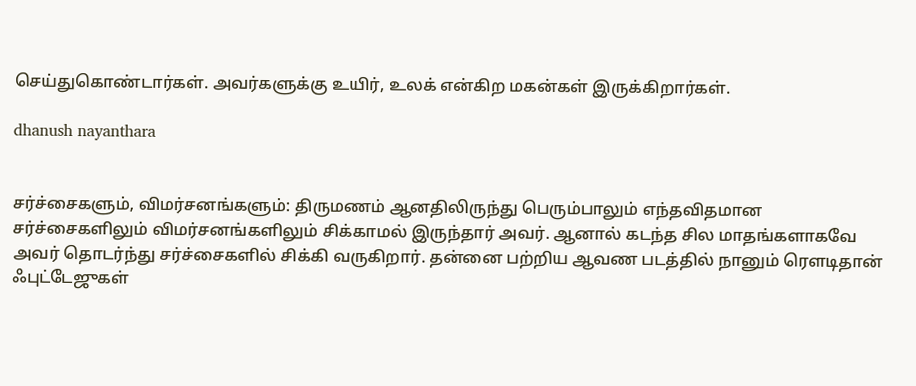செய்துகொண்டார்கள். அவர்களுக்கு உயிர், உலக் என்கிற மகன்கள் இருக்கிறார்கள்.

dhanush nayanthara


சர்ச்சைகளும், விமர்சனங்களும்: திருமணம் ஆனதிலிருந்து பெரும்பாலும் எந்தவிதமான சர்ச்சைகளிலும் விமர்சனங்களிலும் சிக்காமல் இருந்தார் அவர். ஆனால் கடந்த சில மாதங்களாகவே அவர் தொடர்ந்து சர்ச்சைகளில் சிக்கி வருகிறார். தன்னை பற்றிய ஆவண படத்தில் நானும் ரௌடிதான் ஃபுட்டேஜுகள்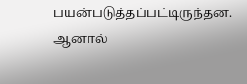பயன்படுத்தப்பட்டிருந்தன. ஆனால்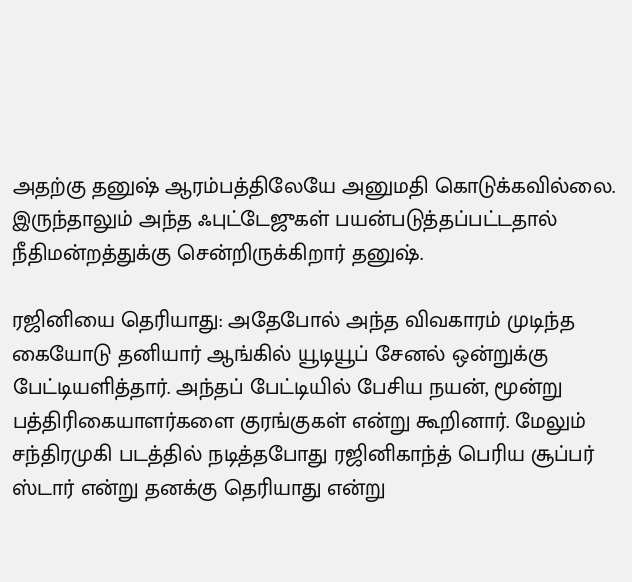அதற்கு தனுஷ் ஆரம்பத்திலேயே அனுமதி கொடுக்கவில்லை. இருந்தாலும் அந்த ஃபுட்டேஜுகள் பயன்படுத்தப்பட்டதால் நீதிமன்றத்துக்கு சென்றிருக்கிறார் தனுஷ்.

ரஜினியை தெரியாது: அதேபோல் அந்த விவகாரம் முடிந்த கையோடு தனியார் ஆங்கில் யூடியூப் சேனல் ஒன்றுக்கு பேட்டியளித்தார். அந்தப் பேட்டியில் பேசிய நயன், மூன்று பத்திரிகையாளர்களை குரங்குகள் என்று கூறினார். மேலும் சந்திரமுகி படத்தில் நடித்தபோது ரஜினிகாந்த் பெரிய சூப்பர் ஸ்டார் என்று தனக்கு தெரியாது என்று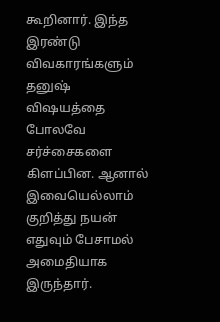கூறினார். இந்த இரண்டு விவகாரங்களும் தனுஷ் விஷயத்தை போலவே சர்ச்சைகளை கிளப்பின. ஆனால் இவையெல்லாம் குறித்து நயன் எதுவும் பேசாமல் அமைதியாக இருந்தார்.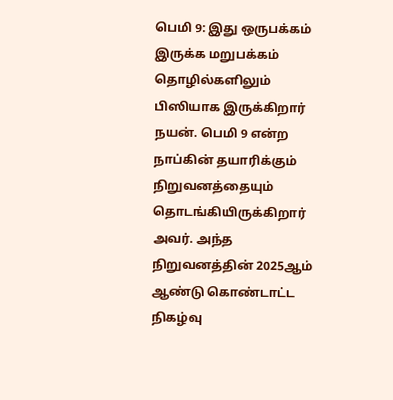பெமி 9: இது ஒருபக்கம் இருக்க மறுபக்கம் தொழில்களிலும் பிஸியாக இருக்கிறார் நயன். பெமி 9 என்ற நாப்கின் தயாரிக்கும் நிறுவனத்தையும் தொடங்கியிருக்கிறார் அவர். அந்த நிறுவனத்தின் 2025ஆம் ஆண்டு கொண்டாட்ட நிகழ்வு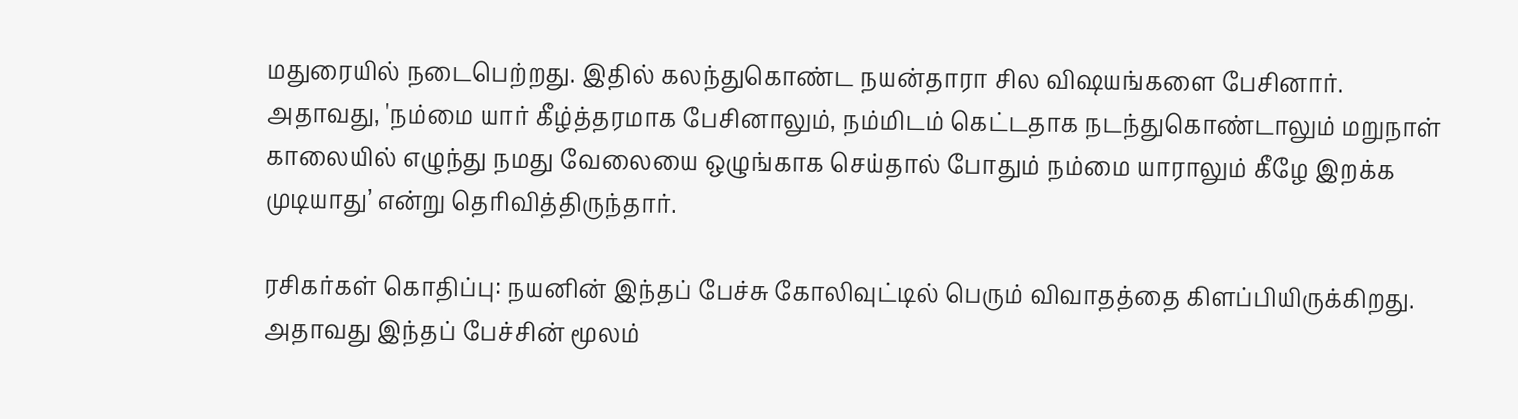மதுரையில் நடைபெற்றது. இதில் கலந்துகொண்ட நயன்தாரா சில விஷயங்களை பேசினார். அதாவது, 'நம்மை யார் கீழ்த்தரமாக பேசினாலும், நம்மிடம் கெட்டதாக நடந்துகொண்டாலும் மறுநாள் காலையில் எழுந்து நமது வேலையை ஒழுங்காக செய்தால் போதும் நம்மை யாராலும் கீழே இறக்க முடியாது’ என்று தெரிவித்திருந்தார்.

ரசிகர்கள் கொதிப்பு: நயனின் இந்தப் பேச்சு கோலிவுட்டில் பெரும் விவாதத்தை கிளப்பியிருக்கிறது. அதாவது இந்தப் பேச்சின் மூலம்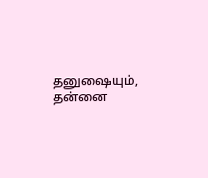தனுஷையும், தன்னை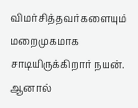விமர்சித்தவர்களையும் மறைமுகமாக சாடியிருக்கிறார் நயன். ஆனால்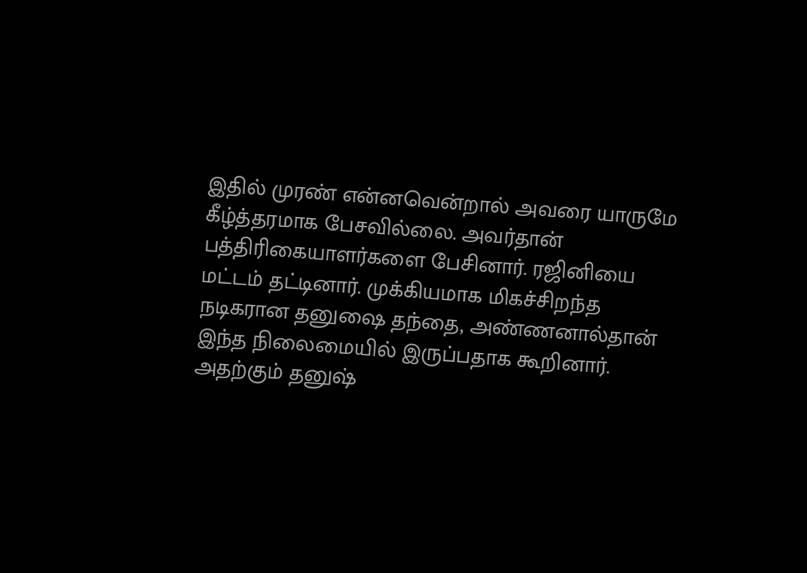இதில் முரண் என்னவென்றால் அவரை யாருமே கீழ்த்தரமாக பேசவில்லை. அவர்தான் பத்திரிகையாளர்களை பேசினார். ரஜினியை மட்டம் தட்டினார். முக்கியமாக மிகச்சிறந்த நடிகரான தனுஷை தந்தை, அண்ணனால்தான் இந்த நிலைமையில் இருப்பதாக கூறினார். அதற்கும் தனுஷ்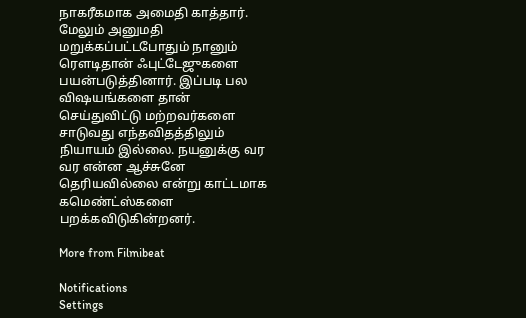நாகரீகமாக அமைதி காத்தார். மேலும் அனுமதி மறுக்கப்பட்டபோதும் நானும் ரௌடிதான் ஃபுட்டேஜுகளை பயன்படுத்தினார். இப்படி பல விஷயங்களை தான் செய்துவிட்டு மற்றவர்களை சாடுவது எந்தவிதத்திலும் நியாயம் இல்லை. நயனுக்கு வர வர என்ன ஆச்சுனே தெரியவில்லை என்று காட்டமாக கமெண்ட்ஸ்களை பறக்கவிடுகின்றனர்.

More from Filmibeat

Notifications
Settings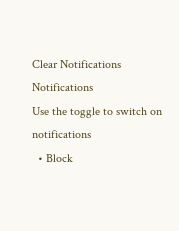Clear Notifications
Notifications
Use the toggle to switch on notifications
  • Block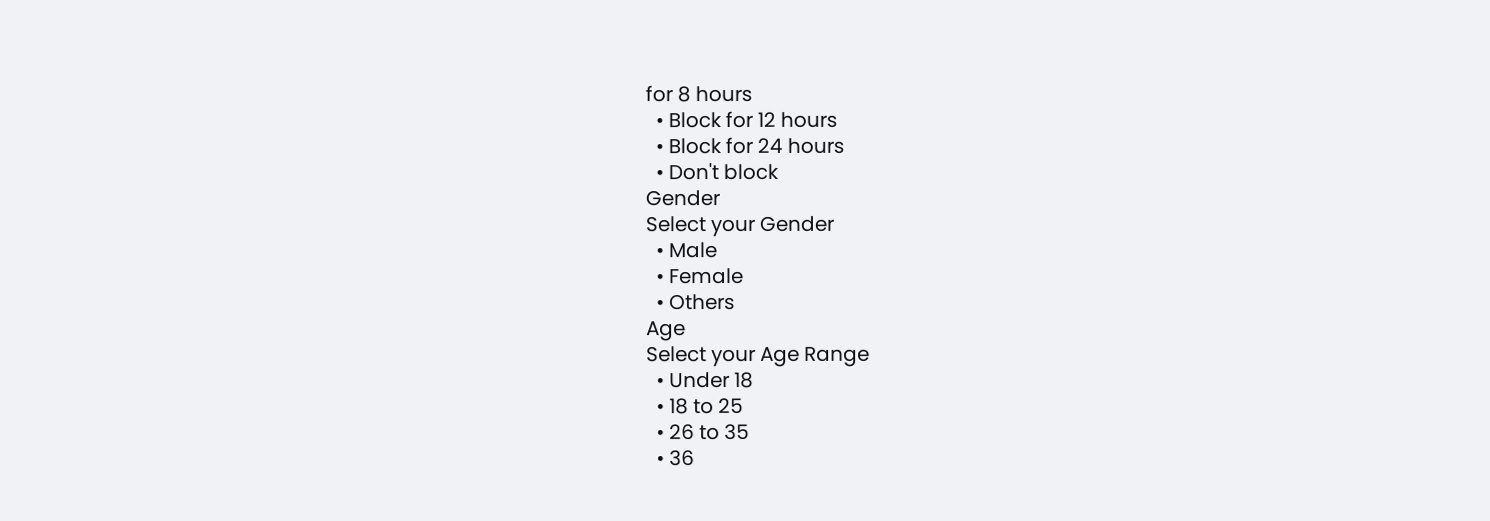for 8 hours
  • Block for 12 hours
  • Block for 24 hours
  • Don't block
Gender
Select your Gender
  • Male
  • Female
  • Others
Age
Select your Age Range
  • Under 18
  • 18 to 25
  • 26 to 35
  • 36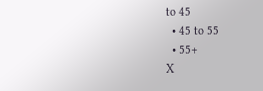to 45
  • 45 to 55
  • 55+
X